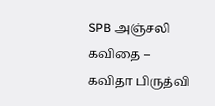SPB அஞ்சலி கவிதை – கவிதா பிருத்வி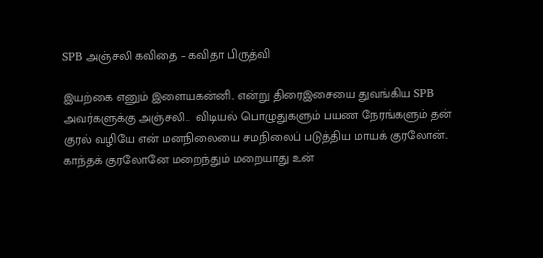SPB அஞ்சலி கவிதை – கவிதா பிருத்வி

இயற்கை எனும் இளையகன்னி.. என்று திரைஇசையை துவங்கிய SPB அவர்களுக்கு அஞ்சலி..  விடியல் பொழுதுகளும் பயண நேரங்களும் தன் குரல் வழியே என் மனநிலையை சமநிலைப் படுத்திய மாயக் குரலோன்.. காந்தக் குரலோனே மறைந்தும் மறையாது உன்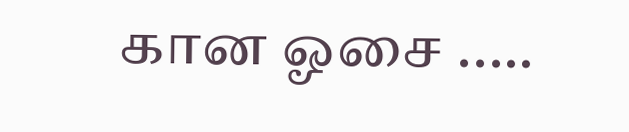கான ஓசை ..…